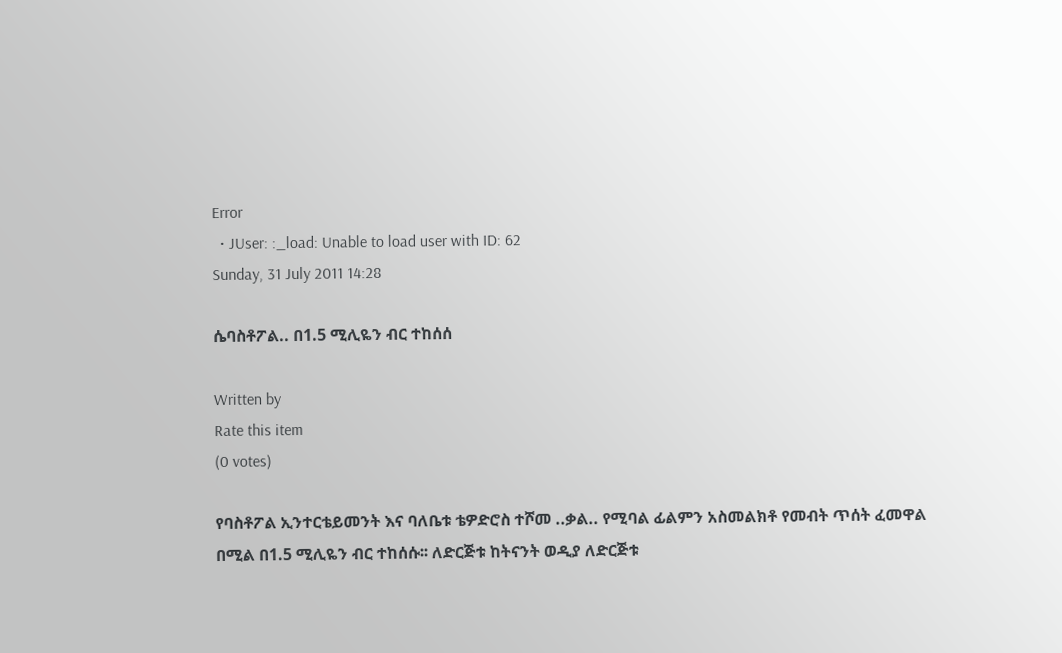Error
  • JUser: :_load: Unable to load user with ID: 62
Sunday, 31 July 2011 14:28

ሴባስቶፖል.. በ1.5 ሚሊዬን ብር ተከሰሰ

Written by
Rate this item
(0 votes)

የባስቶፖል ኢንተርቴይመንት እና ባለቤቱ ቴዎድሮስ ተሾመ ..ቃል.. የሚባል ፊልምን አስመልክቶ የመብት ጥሰት ፈመዋል በሚል በ1.5 ሚሊዬን ብር ተከሰሱ፡፡ ለድርጅቱ ከትናንት ወዲያ ለድርጅቱ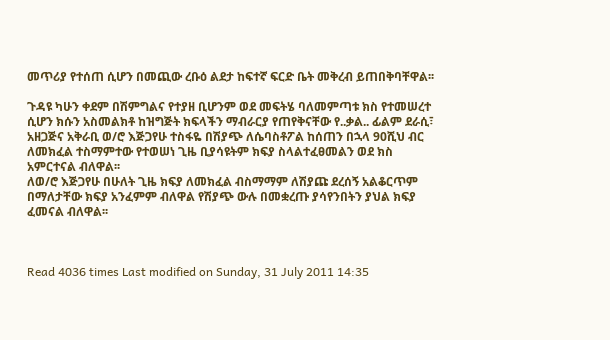መጥሪያ የተሰጠ ሲሆን በመጪው ረቡዕ ልደታ ከፍተኛ ፍርድ ቤት መቅረብ ይጠበቅባቸዋል፡፡

ጉዳዩ ካሁን ቀደም በሽምግልና የተያዘ ቢሆንም ወደ መፍትሄ ባለመምጣቱ ክስ የተመሠረተ ሲሆን ክሱን አስመልክቶ ከዝግጅት ክፍላችን ማብራርያ የጠየቅናቸው የ..ቃል.. ፊልም ደራሲ፣ አዘጋጅና አቅራቢ ወ/ሮ እጅጋየሁ ተስፋዬ በሽያጭ ለሴባስቶፖል ከሰጠን በኋላ 90ሺህ ብር ለመክፈል ተስማምተው የተወሠነ ጊዜ ቢያሳዩትም ክፍያ ስላልተፈፀመልን ወደ ክስ አምርተናል ብለዋል፡፡
ለወ/ሮ እጅጋየሁ በሁለት ጊዜ ክፍያ ለመክፈል ብስማማም ለሽያጩ ደረሰኝ አልቆርጥም በማለታቸው ክፍያ አንፈምም ብለዋል የሽያጭ ውሉ በመቋረጡ ያሳየንበትን ያህል ክፍያ ፈመናል ብለዋል፡፡



Read 4036 times Last modified on Sunday, 31 July 2011 14:35